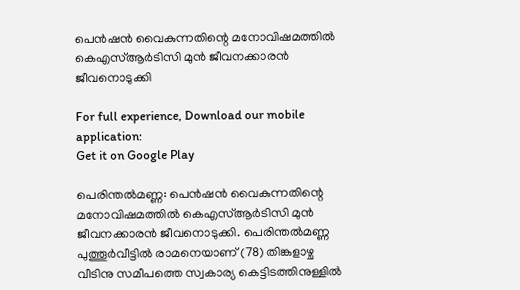പെന്‍ഷന്‍ വൈകുന്നതിന്റെ മനോവിഷമത്തില്‍ കെഎസ്‌ആര്‍ടിസി മുന്‍ ജീവനക്കാരന്‍ ജീവനൊടുക്കി

For full experience, Download our mobile application:
Get it on Google Play

പെരിന്തല്‍മണ്ണ: പെന്‍ഷന്‍ വൈകുന്നതിന്റെ മനോവിഷമത്തില്‍ കെഎസ്‌ആര്‍ടിസി മുന്‍ ജീവനക്കാരന്‍ ജീവനൊടുക്കി. പെരിന്തല്‍മണ്ണ പുത്തൂര്‍വീട്ടില്‍ രാമനെയാണ് (78) തിങ്കളാഴ്ച വീടിനു സമീപത്തെ സ്വകാര്യ കെട്ടിടത്തിനുള്ളില്‍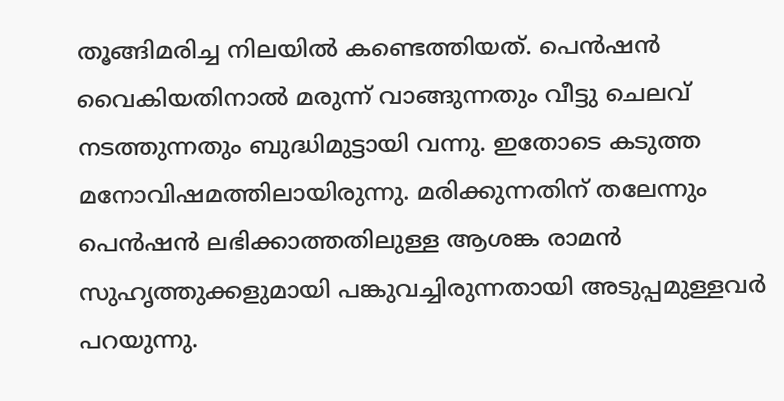തൂങ്ങിമരിച്ച നിലയില്‍ കണ്ടെത്തിയത്. പെന്‍ഷന്‍ വൈകിയതിനാല്‍ മരുന്ന് വാങ്ങുന്നതും വീട്ടു ചെലവ് നടത്തുന്നതും ബുദ്ധിമുട്ടായി വന്നു. ഇതോടെ കടുത്ത മനോവിഷമത്തിലായിരുന്നു. മരിക്കുന്നതിന് തലേന്നും പെന്‍ഷന്‍ ലഭിക്കാത്തതിലുള്ള ആശങ്ക രാമന്‍ സുഹൃത്തുക്കളുമായി പങ്കുവച്ചിരുന്നതായി അടുപ്പമുള്ളവര്‍ പറയുന്നു.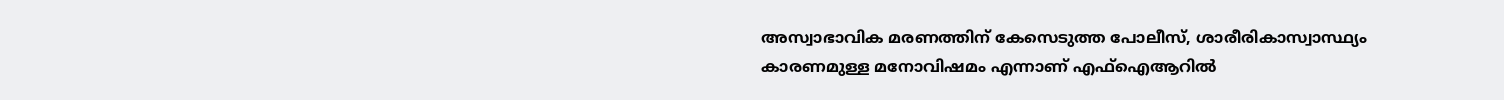അസ്വാഭാവിക മരണത്തിന് കേസെടുത്ത പോലീസ്, ശാരീരികാസ്വാസ്ഥ്യം കാരണമുള്ള മനോവിഷമം എന്നാണ് എഫ്‌ഐആറില്‍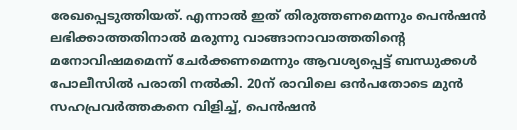രേഖപ്പെടുത്തിയത്. എന്നാല്‍ ഇത് തിരുത്തണമെന്നും പെന്‍ഷന്‍ ലഭിക്കാത്തതിനാല്‍ മരുന്നു വാങ്ങാനാവാത്തതിന്റെ മനോവിഷമമെന്ന് ചേര്‍ക്കണമെന്നും ആവശ്യപ്പെട്ട് ബന്ധുക്കള്‍ പോലീസില്‍ പരാതി നല്‍കി. 20ന് രാവിലെ ഒന്‍പതോടെ മുന്‍ സഹപ്രവര്‍ത്തകനെ വിളിച്ച്‌, പെന്‍ഷന്‍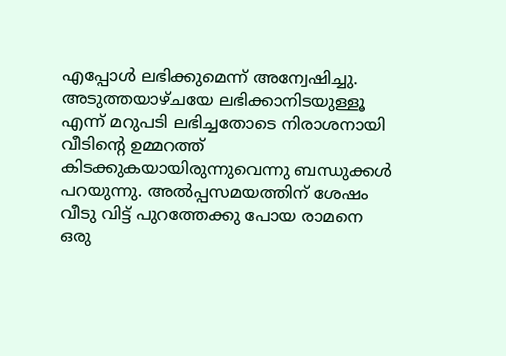എപ്പോള്‍ ലഭിക്കുമെന്ന് അന്വേഷിച്ചു. അടുത്തയാഴ്ചയേ ലഭിക്കാനിടയുള്ളൂ എന്ന് മറുപടി ലഭിച്ചതോടെ നിരാശനായി വീടിന്റെ ഉമ്മറത്ത് കിടക്കുകയായിരുന്നുവെന്നു ബന്ധുക്കള്‍ പറയുന്നു. അല്‍പ്പസമയത്തിന് ശേഷം വീടു വിട്ട് പുറത്തേക്കു പോയ രാമനെ ഒരു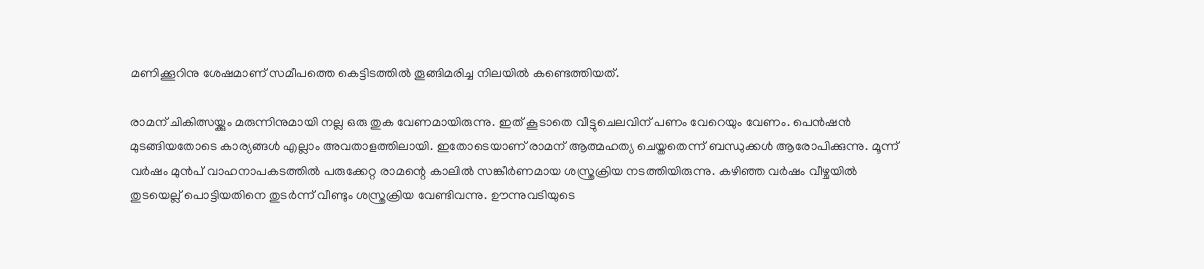മണിക്കൂറിനു ശേഷമാണ് സമീപത്തെ കെട്ടിടത്തില്‍ തൂങ്ങിമരിച്ച നിലയില്‍ കണ്ടെത്തിയത്.

രാമന് ചികിത്സയ്ക്കും മരുന്നിനുമായി നല്ല ഒരു തുക വേണമായിരുന്നു. ഇത് കൂടാതെ വീട്ടുചെലവിന് പണം വേറെയും വേണം. പെന്‍ഷന്‍ മുടങ്ങിയതോടെ കാര്യങ്ങള്‍ എല്ലാം അവതാളത്തിലായി. ഇതോടെയാണ് രാമന് ആത്മഹത്യ ചെയ്തതെന്ന് ബന്ധുക്കള്‍ ആരോപിക്കുന്നു. മൂന്ന് വര്‍ഷം മുന്‍പ് വാഹനാപകടത്തില്‍ പരുക്കേറ്റ രാമന്റെ കാലില്‍ സങ്കീര്‍ണമായ ശസ്ത്രക്രിയ നടത്തിയിരുന്നു. കഴിഞ്ഞ വര്‍ഷം വീഴ്ചയില്‍ തുടയെല്ല് പൊട്ടിയതിനെ തുടര്‍ന്ന് വീണ്ടും ശസ്ത്രക്രിയ വേണ്ടിവന്നു. ഊന്നുവടിയുടെ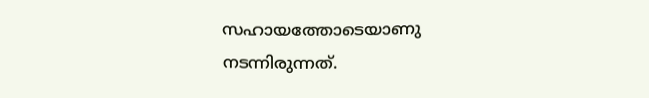സഹായത്തോടെയാണു നടന്നിരുന്നത്.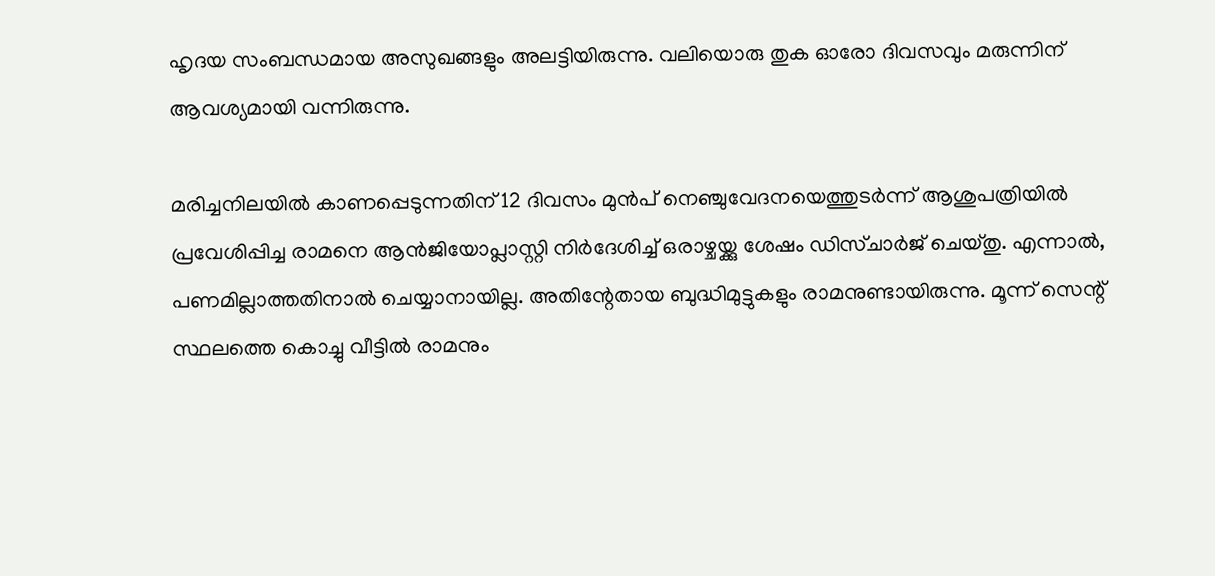ഹൃദയ സംബന്ധമായ അസുഖങ്ങളും അലട്ടിയിരുന്നു. വലിയൊരു തുക ഓരോ ദിവസവും മരുന്നിന് ആവശ്യമായി വന്നിരുന്നു.

മരിച്ചനിലയില്‍ കാണപ്പെടുന്നതിന് 12 ദിവസം മുന്‍പ് നെഞ്ചുവേദനയെത്തുടര്‍ന്ന് ആശുപത്രിയില്‍ പ്രവേശിപ്പിച്ച രാമനെ ആന്‍ജിയോപ്ലാസ്റ്റി നിര്‍ദേശിച്ച്‌ ഒരാഴ്ചയ്ക്കു ശേഷം ഡിസ്ചാര്‍ജ് ചെയ്തു. എന്നാല്‍, പണമില്ലാത്തതിനാല്‍ ചെയ്യാനായില്ല. അതിന്റേതായ ബുദ്ധിമുട്ടുകളും രാമനുണ്ടായിരുന്നു. മൂന്ന് സെന്റ് സ്ഥലത്തെ കൊച്ചു വീട്ടില്‍ രാമനും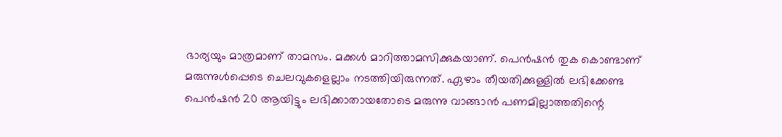ഭാര്യയും മാത്രമാണ് താമസം. മക്കള്‍ മാറിത്താമസിക്കുകയാണ്. പെന്‍ഷന്‍ തുക കൊണ്ടാണ് മരുന്നുള്‍പ്പെടെ ചെലവുകളെല്ലാം നടത്തിയിരുന്നത്. ഏഴാം തീയതിക്കുള്ളില്‍ ലഭിക്കേണ്ട പെന്‍ഷന്‍ 20 ആയിട്ടും ലഭിക്കാതായതോടെ മരുന്നു വാങ്ങാന്‍ പണമില്ലാത്തതിന്റെ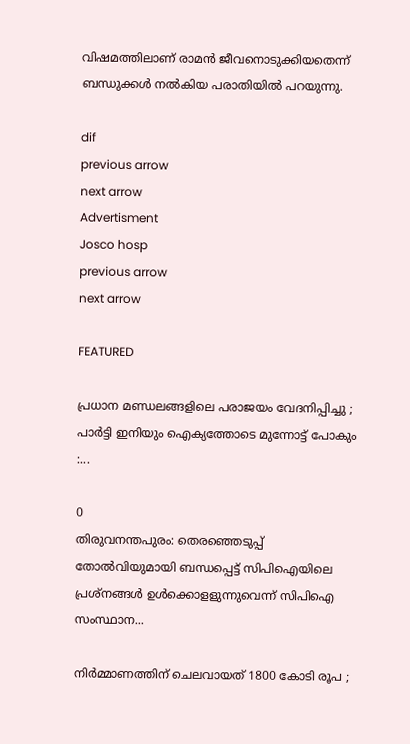വിഷമത്തിലാണ് രാമന്‍ ജീവനൊടുക്കിയതെന്ന് ബന്ധുക്കള്‍ നല്‍കിയ പരാതിയില്‍ പറയുന്നു.

dif
previous arrow
next arrow
Advertisment
Josco hosp
previous arrow
next arrow

FEATURED

പ്രധാന മണ്ഡലങ്ങളിലെ പരാജയം വേദനിപ്പിച്ചു ; പാർട്ടി ഇനിയും ഐക്യത്തോടെ മുന്നോട്ട് പോകും :...

0
തിരുവനന്തപുരം: തെരഞ്ഞെടുപ്പ് തോല്‍വിയുമായി ബന്ധപ്പെട്ട് സിപിഐയിലെ പ്രശ്‌നങ്ങള്‍ ഉള്‍ക്കൊളളുന്നുവെന്ന് സിപിഐ സംസ്ഥാന...

നിർമ്മാണത്തിന് ചെലവായത് 1800 കോടി രൂപ ;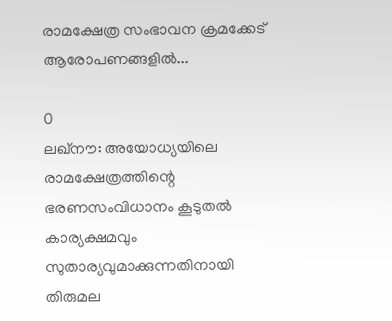രാമക്ഷേത്ര സംഭാവന ക്രമക്കേട് ആരോപണങ്ങളിൽ...

0
ലഖ്നൗ: അയോധ്യയിലെ രാമക്ഷേത്രത്തിന്റെ ഭരണസംവിധാനം കൂടുതൽ കാര്യക്ഷമവും സുതാര്യവുമാക്കുന്നതിനായി തിരുമല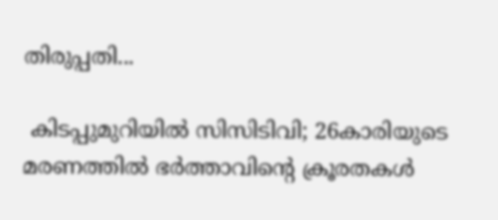തിരുപ്പതി...

 കിടപ്പുമുറിയിൽ സിസിടിവി; 26കാരിയുടെ മരണത്തിൽ ഭർത്താവിന്റെ ക്രൂരതകൾ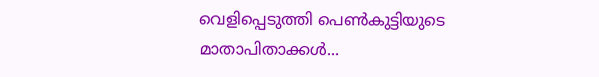വെളിപ്പെടുത്തി പെൺകുട്ടിയുടെ മാതാപിതാക്കൾ...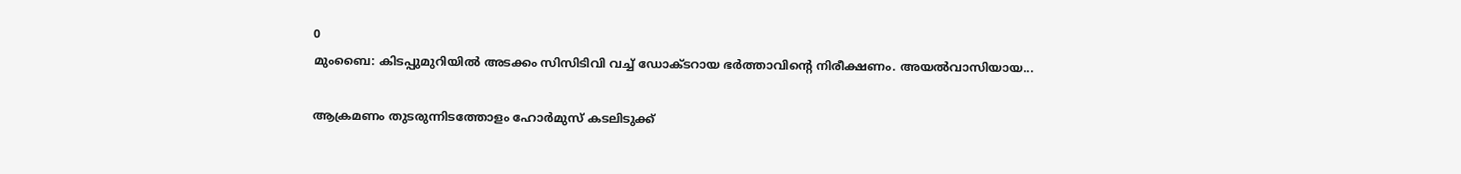0
മുംബൈ: കിടപ്പുമുറിയിൽ അടക്കം സിസിടിവി വച്ച് ഡോക്ടറായ ഭർത്താവിന്റെ നിരീക്ഷണം. അയൽവാസിയായ...

ആക്രമണം തുടരുന്നിടത്തോളം ഹോർമുസ് കടലിടുക്ക്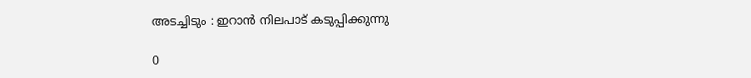അടച്ചിടും : ഇറാൻ നിലപാട് കടുപ്പിക്കുന്നു

0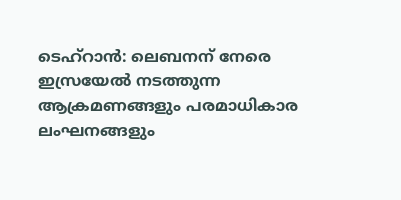ടെഹ്റാൻ: ലെബനന് നേരെ ഇസ്രയേൽ നടത്തുന്ന ആക്രമണങ്ങളും പരമാധികാര ലംഘനങ്ങളും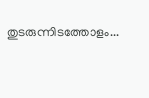തുടരുന്നിടത്തോളം...